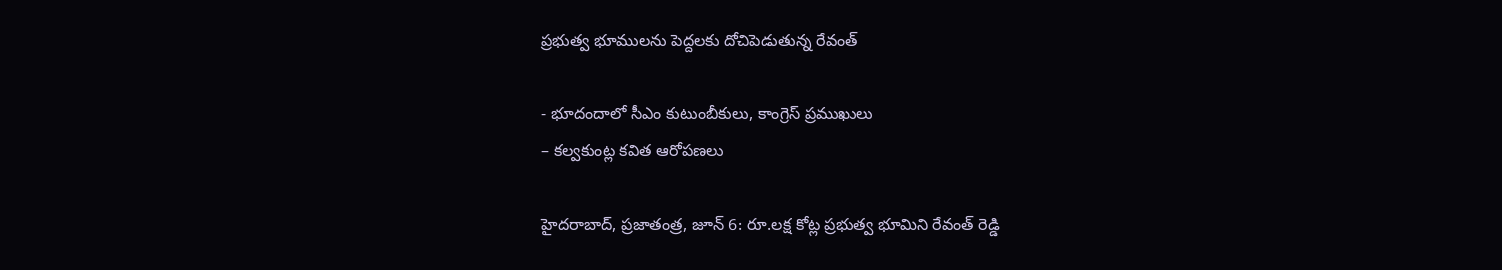ప్రభుత్వ భూములను పెద్దలకు దోచిపెడుతున్న రేవంత్‌

- భూదందాలో సీఎం కుటుంబీకులు, కాంగ్రెస్‌ ‌ప్రముఖులు
– కల్వకుంట్ల కవిత ఆరోపణలు

హైదరాబాద్‌, ప్రజాతంత్ర, జూన్‌ 6: రూ.లక్ష కోట్ల ప్రభుత్వ భూమిని రేవంత్‌ ‌రెడ్డి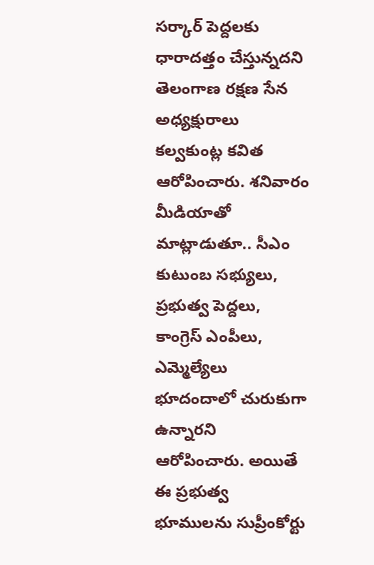సర్కార్‌ ‌పెద్దలకు ధారాద‌త్తం చేస్తున్న‌ద‌ని తెలంగాణ రక్షణ సేన అధ్యక్షురాలు కల్వకుంట్ల కవిత ఆరోపించారు. శనివారం  మీడియాతో మాట్లాడుతూ.. సీఎం కుటుంబ సభ్యులు, ప్రభుత్వ పెద్దలు, కాంగ్రెస్‌ ఎం‌పీలు, ఎమ్మెల్యేలు భూదందాలో చురుకుగా ఉన్నారని ఆరోపించారు. అయితే ఈ ప్రభుత్వ భూములను సుప్రీంకోర్టు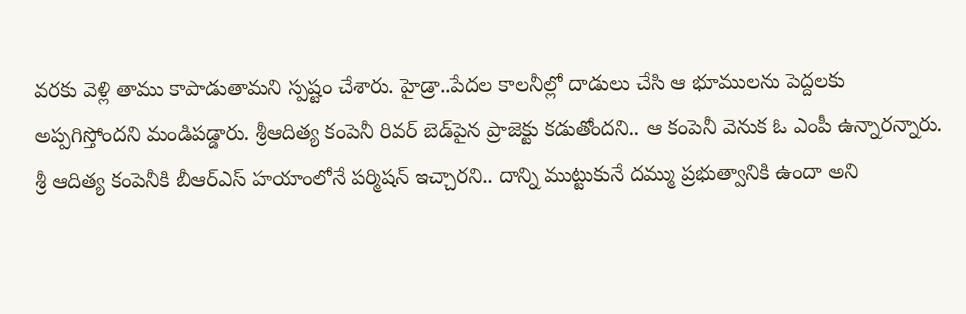వరకు వెళ్లి తాము కాపాడుతామని స్పష్టం చేశారు. హైడ్రా..పేదల కాలనీల్లో దాడులు చేసి ఆ భూములను పెద్దలకు అప్పగిస్తోందని మండిపడ్డారు. శ్రీఆదిత్య కంపెనీ రివర్‌ ‌బెడ్‌పైన ప్రాజెక్టు కడుతోందని.. ఆ కంపెనీ వెనుక ఓ ఎంపీ ఉన్నారన్నారు. శ్రీ ఆదిత్య కంపెనీకి బీఆర్‌ఎస్‌ ‌హయాంలోనే పర్మిషన్‌ ఇచ్చారని.. దాన్ని ముట్టుకునే దమ్ము ప్రభుత్వానికి ఉందా అని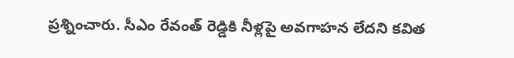ప్రశ్నించారు. సీఎం రేవంత్‌ ‌రెడ్డికి నీళ్లపై అవగాహన లేదని కవిత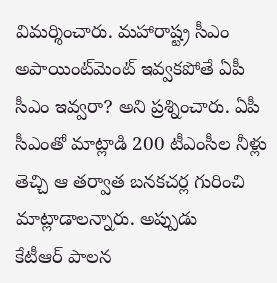విమర్శించారు. మహారాష్ట్ర సీఎం అపాయింట్‌మెంట్‌ ఇవ్వకపోతే ఏపీ సీఎం ఇవ్వరా? అని ప్రశ్నించారు. ఏపీ సీఎంతో మాట్లాడి 200 టీఎంసీల నీళ్లు తెచ్చి ఆ తర్వాత బనకచర్ల గురించి మాట్లాడాలన్నారు. అప్పుడు కేటీఆర్‌ ‌పాలన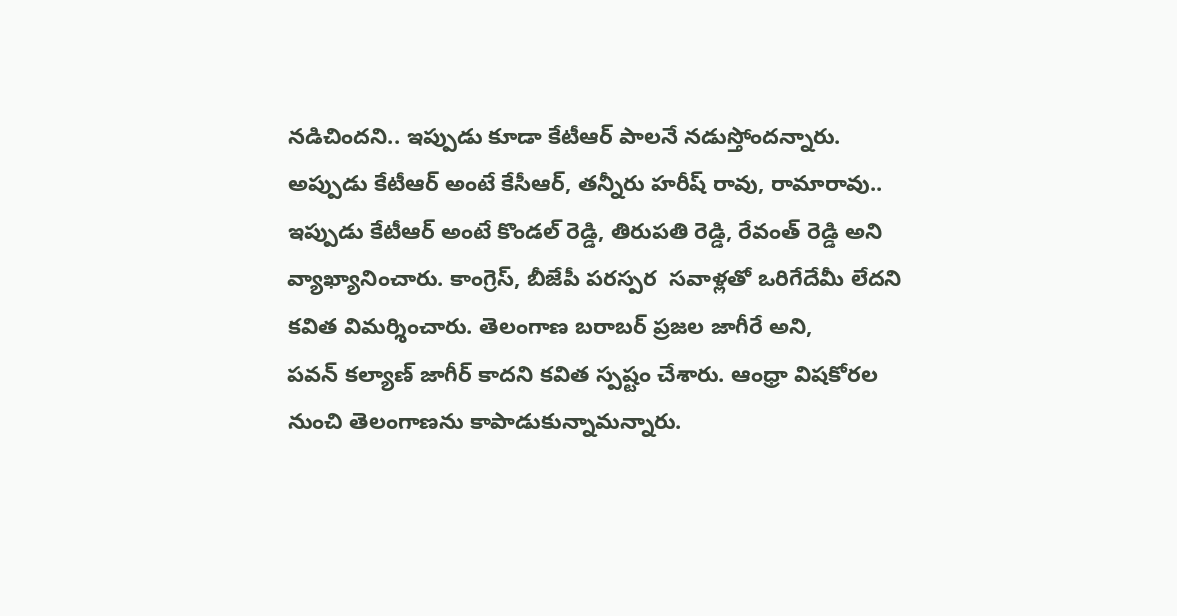నడిచిందని.. ఇప్పుడు కూడా కేటీఆర్‌ ‌పాలనే నడుస్తోందన్నారు. అప్పుడు కేటీఆర్‌ అం‌టే కేసీఆర్‌, తన్నీరు హరీష్‌ ‌రావు, రామారావు.. ఇప్పుడు కేటీఆర్‌ అం‌టే కొండల్‌ ‌రెడ్డి, తిరుపతి రెడ్డి, రేవంత్‌ ‌రెడ్డి అని వ్యాఖ్యానించారు. కాంగ్రెస్‌, బీజేపీ పరస్పర  సవాళ్లతో ఒరిగేదేమీ లేదని కవిత విమర్శించారు. తెలంగాణ బరాబర్‌ ‌ప్రజల జాగీరే అని, పవన్‌ ‌కల్యాణ్‌ ‌జాగీర్‌ ‌కాదని కవిత స్పష్టం చేశారు. ఆంధ్రా విషకోరల నుంచి తెలంగాణను కాపాడుకున్నామన్నారు.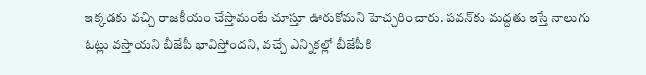ఇక్కడకు వచ్చి రాజకీయం చేస్తామంటే చూస్తూ ఊరుకోమని హెచ్చరించారు. పవన్‌కు మద్దతు ఇస్తే నాలుగు ఓట్లు వస్తాయని బీజేపీ భావిస్తోందని, వచ్చే ఎన్నికల్లో బీజేపీకి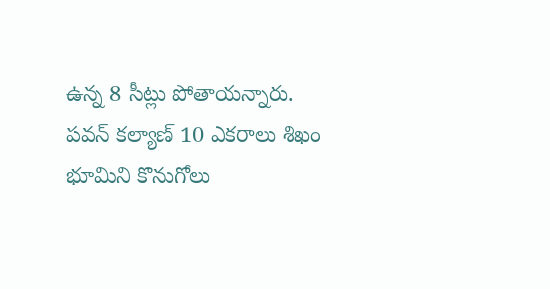ఉన్న 8 సీట్లు పోతాయన్నారు. పవన్‌ ‌కల్యాణ్‌ 10 ఎకరాలు శిఖం భూమిని కొనుగోలు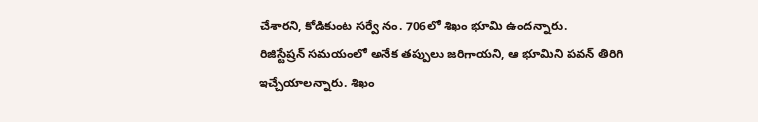చేశారని, కోడికుంట సర్వే నం. 706లో శిఖం భూమి ఉందన్నారు. రిజిస్టేష్రన్‌ ‌సమయంలో అనేక తప్పులు జరిగాయని, ఆ భూమిని పవన్‌ ‌తిరిగి ఇచ్చేయాలన్నారు. శిఖం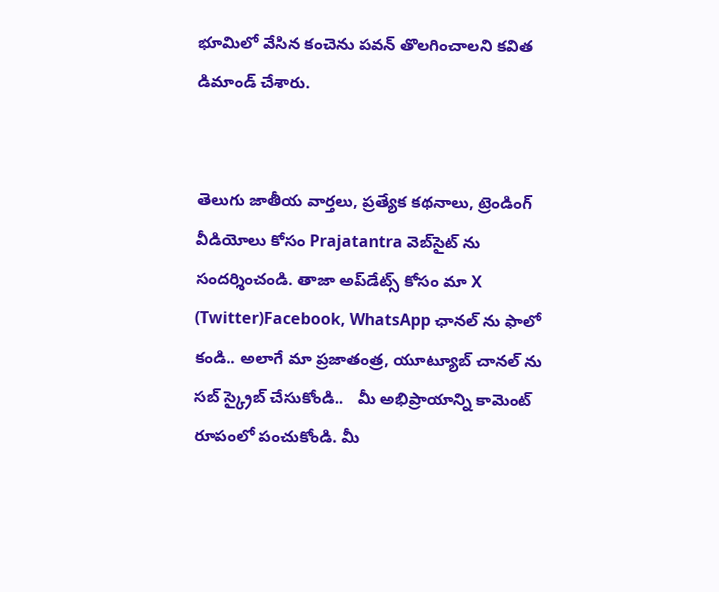భూమిలో వేసిన కంచెను పవన్‌ ‌తొలగించాలని కవిత డిమాండ్‌ ‌చేశారు.


తెలుగు జాతీయ వార్తలు, ప్రత్యేక కథనాలు, ట్రెండింగ్ వీడియోలు కోసం Prajatantra వెబ్‌సైట్ ను సందర్శించండి. తాజా అప్‌డేట్స్ కోసం మా X (Twitter)Facebook, WhatsApp ఛానల్ ను ఫాలో కండి.. అలాగే మా ప్రజాతంత్ర, యూట్యూబ్ చానల్ ను సబ్ స్క్రైబ్ చేసుకోండి..   మీ అభిప్రాయాన్ని కామెంట్ రూపంలో పంచుకోండి. మీ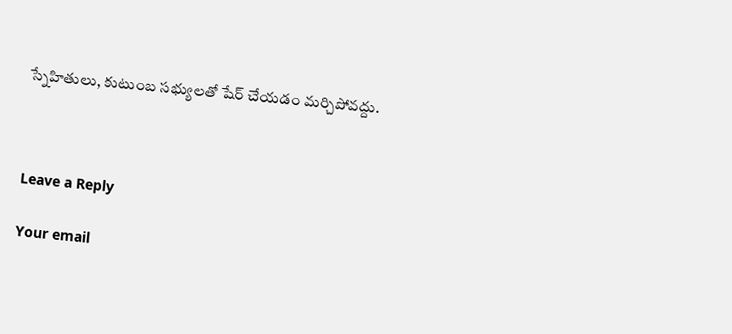స్నేహితులు, కుటుంబ సభ్యులతో షేర్ చేయడం మర్చిపోవద్దు.



Leave a Reply

Your email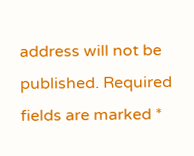address will not be published. Required fields are marked *